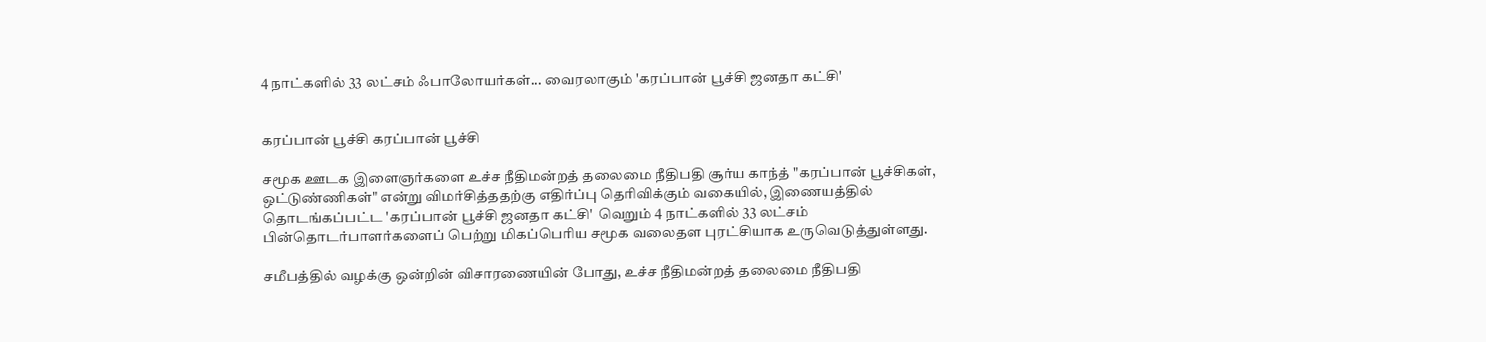4 நாட்களில் 33 லட்சம் ஃபாலோயர்கள்... வைரலாகும் 'கரப்பான் பூச்சி ஜனதா கட்சி'


கரப்பான் பூச்சி கரப்பான் பூச்சி

சமூக ஊடக இளைஞர்களை உச்ச நீதிமன்றத் தலைமை நீதிபதி சூர்ய காந்த் "கரப்பான் பூச்சிகள், ஒட்டுண்ணிகள்" என்று விமர்சித்ததற்கு எதிர்ப்பு தெரிவிக்கும் வகையில், இணையத்தில் தொடங்கப்பட்ட 'கரப்பான் பூச்சி ஜனதா கட்சி'  வெறும் 4 நாட்களில் 33 லட்சம் பின்தொடர்பாளர்களைப் பெற்று மிகப்பெரிய சமூக வலைதள புரட்சியாக உருவெடுத்துள்ளது.

சமீபத்தில் வழக்கு ஒன்றின் விசாரணையின் போது, உச்ச நீதிமன்றத் தலைமை நீதிபதி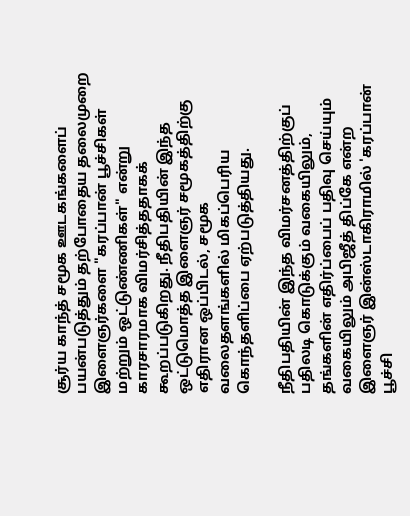சூர்ய காந்த் சமூக ஊடகங்களைப் பயன்படுத்தும் தற்போதைய தலைமுறை இளைஞர்களை "கரப்பான் பூச்சிகள் மற்றும் ஒட்டுண்ணிகள்" என்று காரசாரமாக விமர்சித்ததாகக் கூறப்படுகிறது. நீதிபதியின் இந்த ஒட்டுமொத்த இளைஞர் சமூகத்திற்கு எதிரான ஒப்பிடல், சமூக வலைதளங்களில் மிகப்பெரிய கொந்தளிப்பை ஏற்படுத்தியது.

நீதிபதியின் இந்த விமர்சனத்திற்குப் பதிலடி கொடுக்கும் வகையிலும், தங்களின் எதிர்ப்பைப் பதிவு செய்யும் வகையிலும் அபிஜீத் திப்கே என்ற இளைஞர் இன்ஸ்டாகிராமில் 'கரப்பான் பூச்சி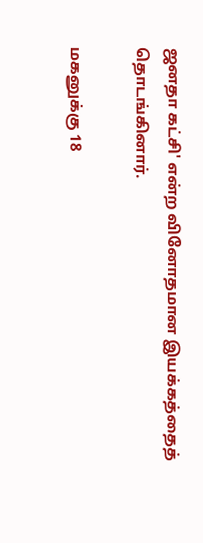ஜனதா கட்சி' என்ற வினோதமான இயக்கத்தைத் தொடங்கினார்.

மகனுக்கு 18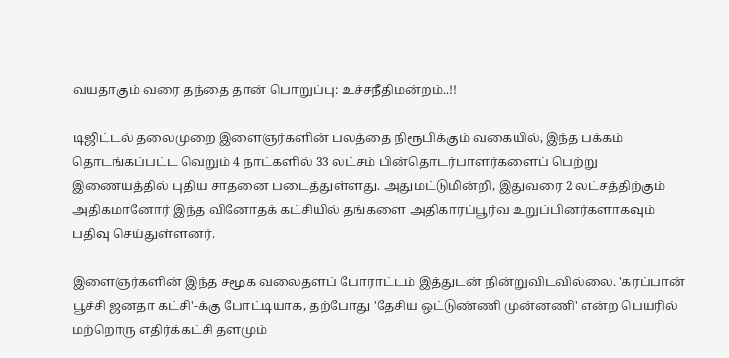வயதாகும் வரை தந்தை தான் பொறுப்பு: உச்சநீதிமன்றம்..!!

டிஜிட்டல் தலைமுறை இளைஞர்களின் பலத்தை நிரூபிக்கும் வகையில், இந்த பக்கம் தொடங்கப்பட்ட வெறும் 4 நாட்களில் 33 லட்சம் பின்தொடர்பாளர்களைப் பெற்று இணையத்தில் புதிய சாதனை படைத்துள்ளது. அதுமட்டுமின்றி, இதுவரை 2 லட்சத்திற்கும் அதிகமானோர் இந்த வினோதக் கட்சியில் தங்களை அதிகாரப்பூர்வ உறுப்பினர்களாகவும் பதிவு செய்துள்ளனர்.

இளைஞர்களின் இந்த சமூக வலைதளப் போராட்டம் இத்துடன் நின்றுவிடவில்லை. 'கரப்பான் பூச்சி ஜனதா கட்சி'-க்கு போட்டியாக, தற்போது 'தேசிய ஒட்டுண்ணி முன்னணி' என்ற பெயரில் மற்றொரு எதிர்க்கட்சி தளமும்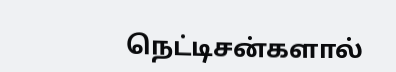நெட்டிசன்களால்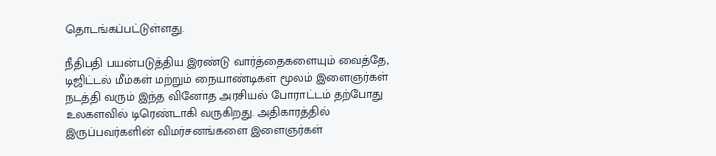தொடங்கப்பட்டுள்ளது.

நீதிபதி பயன்படுத்திய இரண்டு வார்த்தைகளையும் வைத்தே, டிஜிட்டல் மீம்கள் மற்றும் நையாண்டிகள் மூலம் இளைஞர்கள் நடத்தி வரும் இந்த வினோத அரசியல் போராட்டம் தற்போது உலகளவில் டிரெண்டாகி வருகிறது. அதிகாரத்தில் இருப்பவர்களின் விமர்சனங்களை இளைஞர்கள்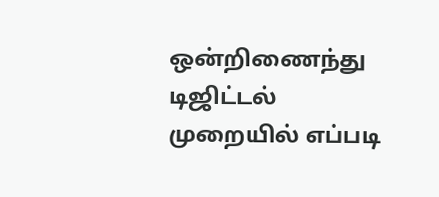ஒன்றிணைந்து டிஜிட்டல் முறையில் எப்படி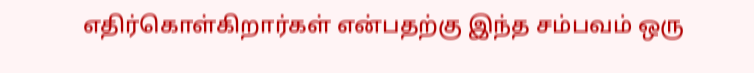எதிர்கொள்கிறார்கள் என்பதற்கு இந்த சம்பவம் ஒரு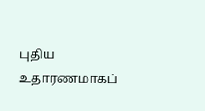புதிய உதாரணமாகப்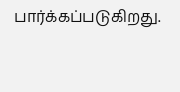பார்க்கப்படுகிறது.